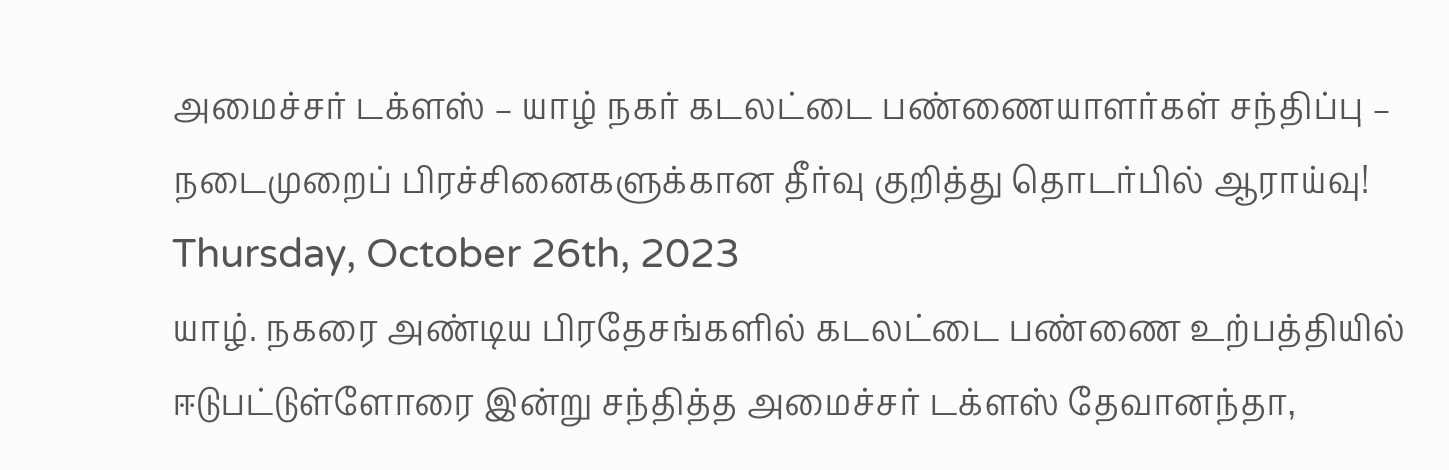அமைச்சர் டக்ளஸ் – யாழ் நகர் கடலட்டை பண்ணையாளர்கள் சந்திப்பு – நடைமுறைப் பிரச்சினைகளுக்கான தீர்வு குறித்து தொடர்பில் ஆராய்வு!
Thursday, October 26th, 2023
யாழ். நகரை அண்டிய பிரதேசங்களில் கடலட்டை பண்ணை உற்பத்தியில் ஈடுபட்டுள்ளோரை இன்று சந்தித்த அமைச்சர் டக்ளஸ் தேவானந்தா,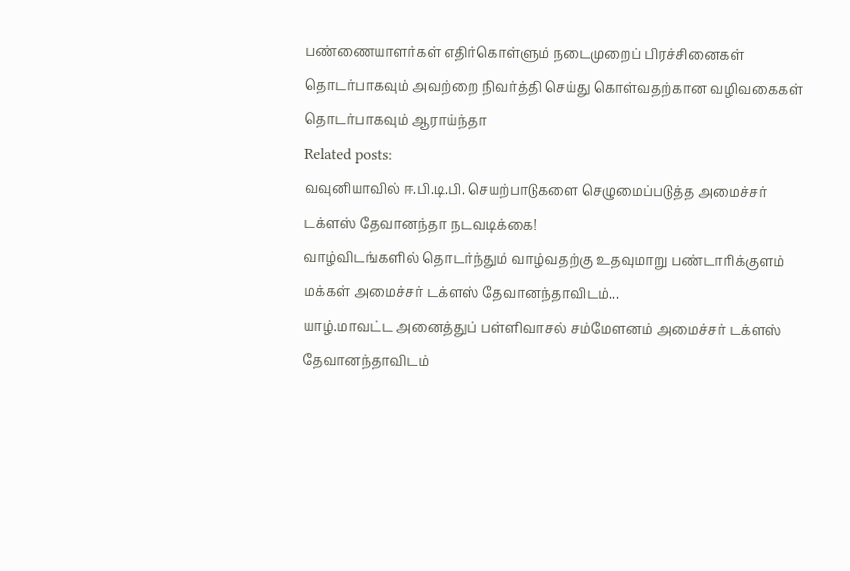பண்ணையாளர்கள் எதிர்கொள்ளும் நடைமுறைப் பிரச்சினைகள் தொடர்பாகவும் அவற்றை நிவர்த்தி செய்து கொள்வதற்கான வழிவகைகள் தொடர்பாகவும் ஆராய்ந்தா
Related posts:
வவுனியாவில் ஈ.பி.டி.பி. செயற்பாடுகளை செழுமைப்படுத்த அமைச்சர் டக்ளஸ் தேவானந்தா நடவடிக்கை!
வாழ்விடங்களில் தொடர்ந்தும் வாழ்வதற்கு உதவுமாறு பண்டாரிக்குளம் மக்கள் அமைச்சர் டக்ளஸ் தேவானந்தாவிடம்...
யாழ்.மாவட்ட அனைத்துப் பள்ளிவாசல் சம்மேளனம் அமைச்சர் டக்ளஸ் தேவானந்தாவிடம்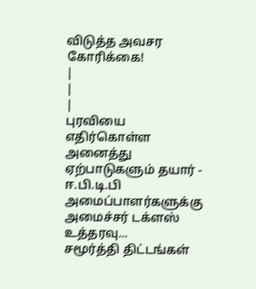விடுத்த அவசர கோரிக்கை!
|
|
|
புரவியை எதிர்கொள்ள அனைத்து ஏற்பாடுகளும் தயார் - ஈ.பி.டி.பி அமைப்பாளர்களுக்கு அமைச்சர் டக்ளஸ் உத்தரவு...
சமூர்த்தி திட்டங்கள்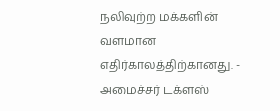நலிவுற்ற மக்களின் வளமான எதிர்காலத்திற்கானது. - அமைச்சர் டக்ளஸ்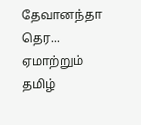தேவானந்தா தெர...
ஏமாற்றும் தமிழ்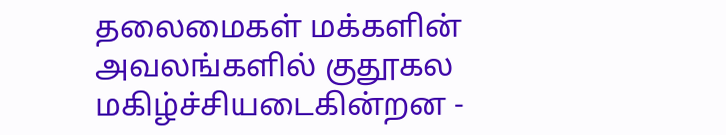தலைமைகள் மக்களின் அவலங்களில் குதூகல மகிழ்ச்சியடைகின்றன -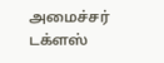அமைச்சர் டக்ளஸ்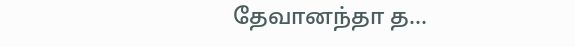தேவானந்தா த...